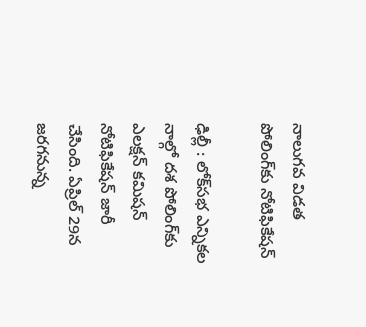నాలుగవ విడత పోలింగ్‌కు నోటిఫికేషన్

ఢిల్లీ : లోక్‌సభ ఎన్నికల నాల్గో దశ పోలింగ్‌కు ఎలక్షన్ కమిషన్ నోటిఫికేషన్ జారీ చేసింది. ఏప్రిల్ 29న జరగనున్న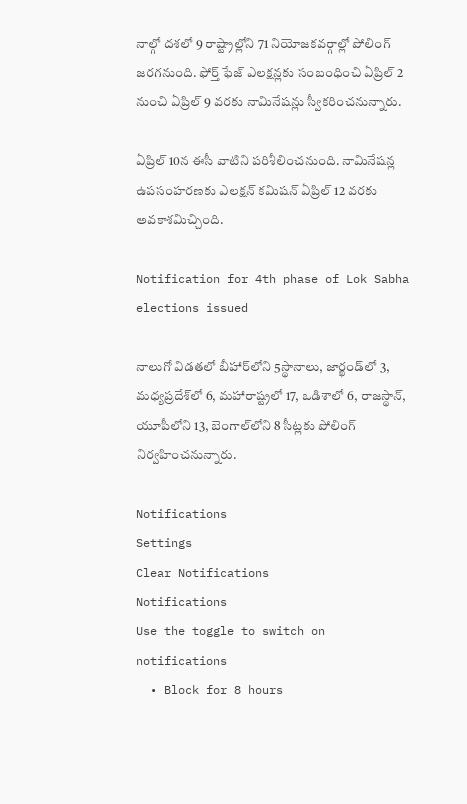నాల్గో దశలో 9 రాష్ట్రాల్లోని 71 నియోజకవర్గాల్లో పోలింగ్ జరగనుంది. ఫోర్త్ ఫేజ్ ఎలక్షన్లకు సంబంధించి ఏప్రిల్ 2 నుంచి ఏప్రిల్ 9 వరకు నామినేషన్లు స్వీకరించనున్నారు.

ఏప్రిల్ 10న ఈసీ వాటిని పరిశీలించనుంది. నామినేషన్ల ఉపసంహరణకు ఎలక్షన్ కమిషన్ ఏప్రిల్ 12 వరకు అవకాశమిచ్చింది.

Notification for 4th phase of Lok Sabha elections issued

నాలుగో విడతలో బీహార్‌లోని 5స్థానాలు, జార్ఖండ్‌లో 3, మధ్యప్రదేశ్‌లో 6, మహారాష్ట్రలో 17, ఒడిశాలో 6, రాజస్థాన్‌, యూపీలోని 13, బెంగాల్‌లోని 8 సీట్లకు పోలింగ్ నిర్వహించనున్నారు.

Notifications
Settings
Clear Notifications
Notifications
Use the toggle to switch on notifications
  • Block for 8 hours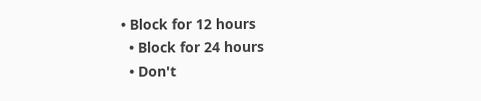• Block for 12 hours
  • Block for 24 hours
  • Don't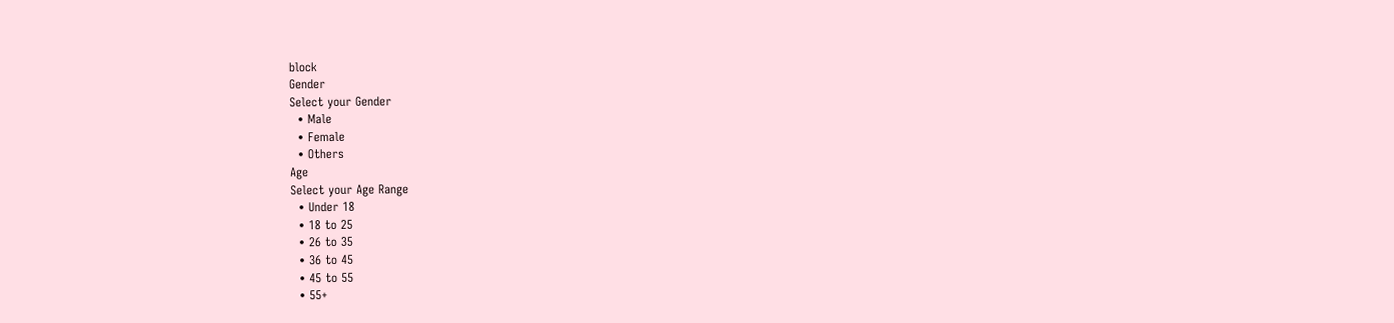block
Gender
Select your Gender
  • Male
  • Female
  • Others
Age
Select your Age Range
  • Under 18
  • 18 to 25
  • 26 to 35
  • 36 to 45
  • 45 to 55
  • 55+